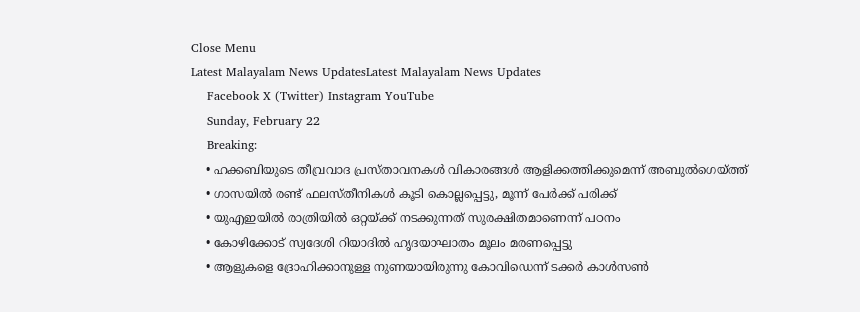Close Menu
Latest Malayalam News UpdatesLatest Malayalam News Updates
    Facebook X (Twitter) Instagram YouTube
    Sunday, February 22
    Breaking:
    • ഹക്കബിയുടെ തീവ്രവാദ പ്രസ്താവനകള്‍ വികാരങ്ങള്‍ ആളിക്കത്തിക്കുമെന്ന് അബുല്‍ഗെയ്ത്ത്
    • ഗാസയില്‍ രണ്ട് ഫലസ്തീനികള്‍ കൂടി കൊല്ലപ്പെട്ടു, മൂന്ന് പേര്‍ക്ക് പരിക്ക്
    • യുഎഇയിൽ രാത്രിയിൽ ഒറ്റയ്ക്ക് നടക്കുന്നത് സുരക്ഷിതമാണെന്ന് പഠനം
    • കോഴിക്കോട് സ്വദേശി റിയാദിൽ ഹൃദയാഘാതം മൂലം മരണപ്പെട്ടു
    • ആളുകളെ ദ്രോഹിക്കാനുള്ള നുണയായിരുന്നു കോവിഡെന്ന് ടക്കര്‍ കാള്‍സണ്‍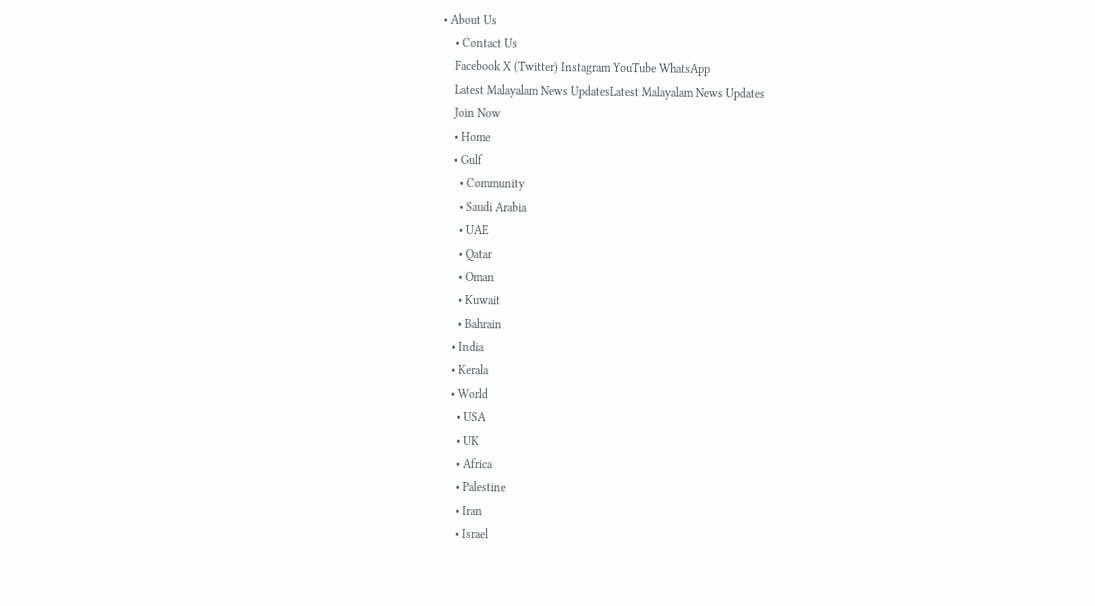• About Us
    • Contact Us
    Facebook X (Twitter) Instagram YouTube WhatsApp
    Latest Malayalam News UpdatesLatest Malayalam News Updates
    Join Now
    • Home
    • Gulf
      • Community
      • Saudi Arabia
      • UAE
      • Qatar
      • Oman
      • Kuwait
      • Bahrain
    • India
    • Kerala
    • World
      • USA
      • UK
      • Africa
      • Palestine
      • Iran
      • Israel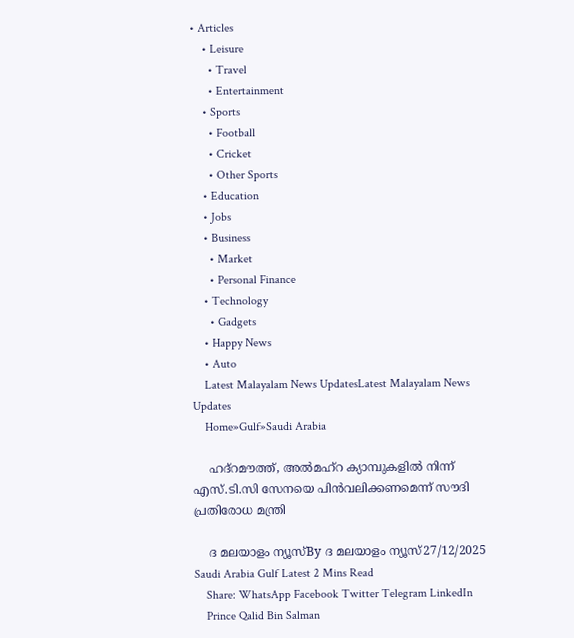• Articles
    • Leisure
      • Travel
      • Entertainment
    • Sports
      • Football
      • Cricket
      • Other Sports
    • Education
    • Jobs
    • Business
      • Market
      • Personal Finance
    • Technology
      • Gadgets
    • Happy News
    • Auto
    Latest Malayalam News UpdatesLatest Malayalam News Updates
    Home»Gulf»Saudi Arabia

    ഹദ്‌റമൗത്ത്, അൽമഹ്‌റ ക്യാമ്പുകളിൽ നിന്ന് എസ്.ടി.സി സേനയെ പിൻവലിക്കണമെന്ന് സൗദി പ്രതിരോധ മന്ത്രി

    ദ മലയാളം ന്യൂസ്By ദ മലയാളം ന്യൂസ്27/12/2025 Saudi Arabia Gulf Latest 2 Mins Read
    Share: WhatsApp Facebook Twitter Telegram LinkedIn
    Prince Qalid Bin Salman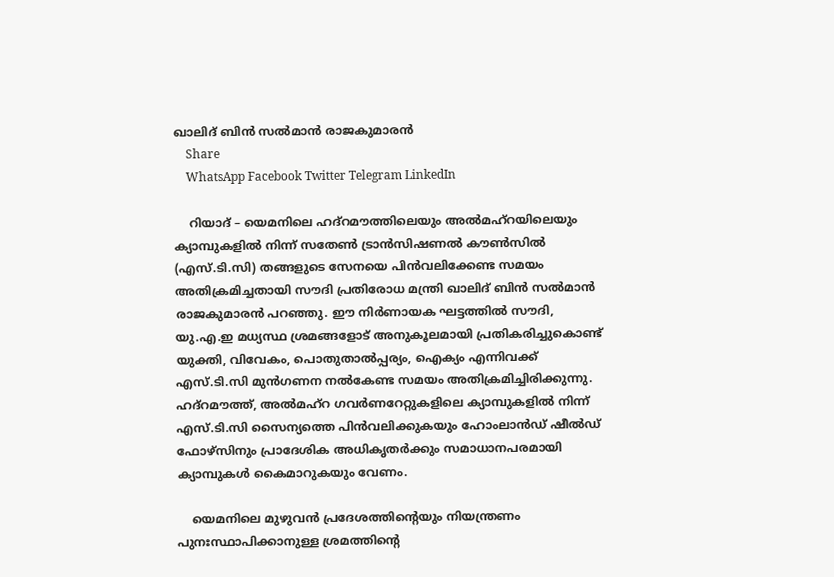ഖാലിദ് ബിൻ സൽമാൻ രാജകുമാരൻ
    Share
    WhatsApp Facebook Twitter Telegram LinkedIn

    റിയാദ് – യെമനിലെ ഹദ്‌റമൗത്തിലെയും അൽമഹ്‌റയിലെയും ക്യാമ്പുകളിൽ നിന്ന് സതേൺ ട്രാൻസിഷണൽ കൗൺസിൽ (എസ്.ടി.സി) തങ്ങളുടെ സേനയെ പിൻവലിക്കേണ്ട സമയം അതിക്രമിച്ചതായി സൗദി പ്രതിരോധ മന്ത്രി ഖാലിദ് ബിൻ സൽമാൻ രാജകുമാരൻ പറഞ്ഞു. ഈ നിർണായക ഘട്ടത്തിൽ സൗദി, യു.എ.ഇ മധ്യസ്ഥ ശ്രമങ്ങളോട് അനുകൂലമായി പ്രതികരിച്ചുകൊണ്ട് യുക്തി, വിവേകം, പൊതുതാൽപ്പര്യം, ഐക്യം എന്നിവക്ക് എസ്.ടി.സി മുൻഗണന നൽകേണ്ട സമയം അതിക്രമിച്ചിരിക്കുന്നു. ഹദ്‌റമൗത്ത്, അൽമഹ്‌റ ഗവർണറേറ്റുകളിലെ ക്യാമ്പുകളിൽ നിന്ന് എസ്.ടി.സി സൈന്യത്തെ പിൻവലിക്കുകയും ഹോംലാൻഡ് ഷീൽഡ് ഫോഴ്‌സിനും പ്രാദേശിക അധികൃതർക്കും സമാധാനപരമായി ക്യാമ്പുകൾ കൈമാറുകയും വേണം.

    യെമനിലെ മുഴുവൻ പ്രദേശത്തിന്റെയും നിയന്ത്രണം പുനഃസ്ഥാപിക്കാനുള്ള ശ്രമത്തിന്റെ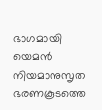ഭാഗമായി യെമൻ നിയമാനുസൃത ഭരണകൂടത്തെ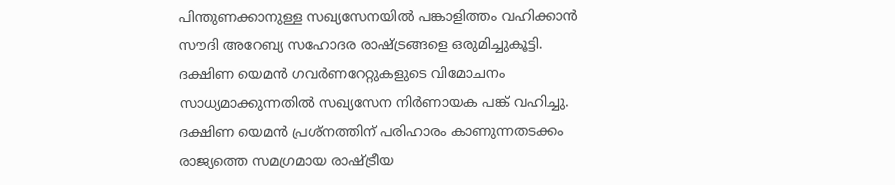പിന്തുണക്കാനുള്ള സഖ്യസേനയിൽ പങ്കാളിത്തം വഹിക്കാൻ സൗദി അറേബ്യ സഹോദര രാഷ്ട്രങ്ങളെ ഒരുമിച്ചുകൂട്ടി. ദക്ഷിണ യെമൻ ഗവർണറേറ്റുകളുടെ വിമോചനം സാധ്യമാക്കുന്നതിൽ സഖ്യസേന നിർണായക പങ്ക് വഹിച്ചു. ദക്ഷിണ യെമൻ പ്രശ്‌നത്തിന് പരിഹാരം കാണുന്നതടക്കം രാജ്യത്തെ സമഗ്രമായ രാഷ്ട്രീയ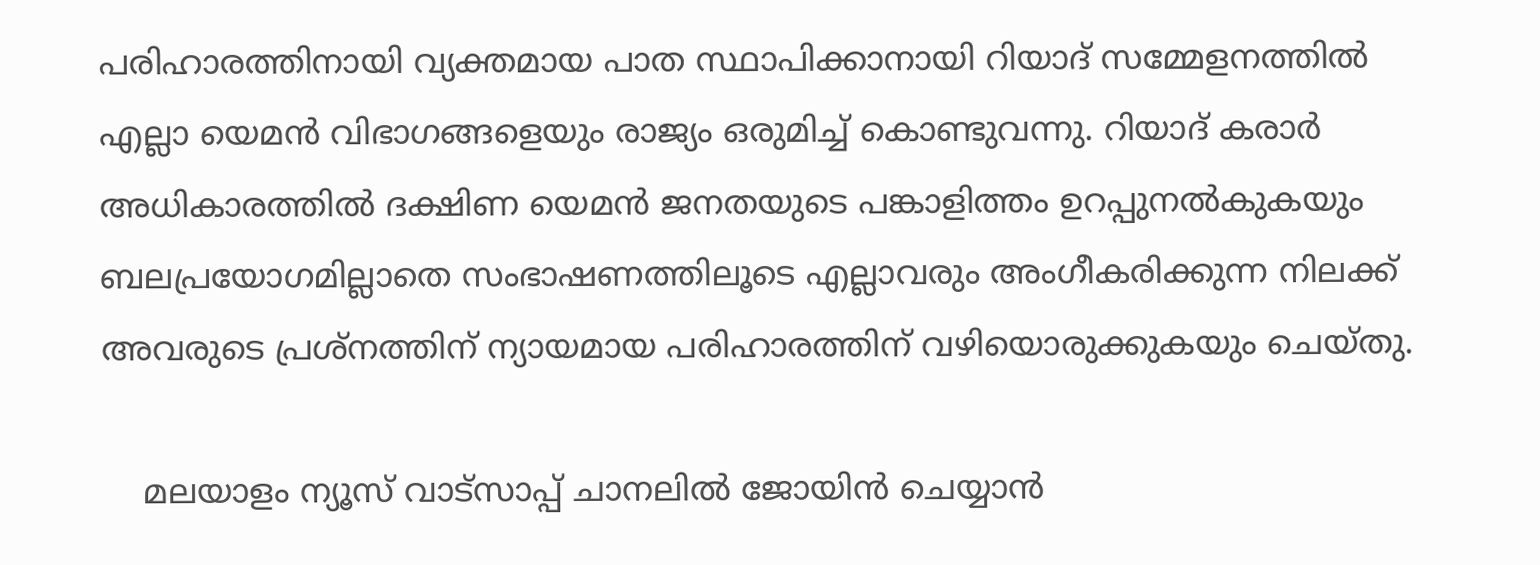പരിഹാരത്തിനായി വ്യക്തമായ പാത സ്ഥാപിക്കാനായി റിയാദ് സമ്മേളനത്തിൽ എല്ലാ യെമൻ വിഭാഗങ്ങളെയും രാജ്യം ഒരുമിച്ച് കൊണ്ടുവന്നു. റിയാദ് കരാർ അധികാരത്തിൽ ദക്ഷിണ യെമൻ ജനതയുടെ പങ്കാളിത്തം ഉറപ്പുനൽകുകയും ബലപ്രയോഗമില്ലാതെ സംഭാഷണത്തിലൂടെ എല്ലാവരും അംഗീകരിക്കുന്ന നിലക്ക് അവരുടെ പ്രശ്‌നത്തിന് ന്യായമായ പരിഹാരത്തിന് വഴിയൊരുക്കുകയും ചെയ്തു.

    മലയാളം ന്യൂസ് വാട്സാപ്പ് ചാനലിൽ ജോയിൻ ചെയ്യാൻ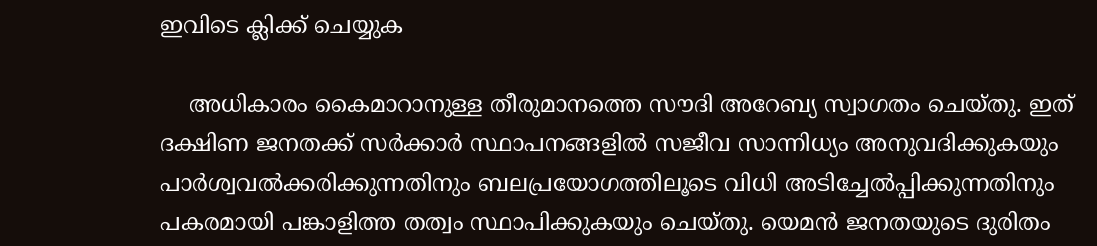ഇവിടെ ക്ലിക്ക് ചെയ്യുക

    അധികാരം കൈമാറാനുള്ള തീരുമാനത്തെ സൗദി അറേബ്യ സ്വാഗതം ചെയ്തു. ഇത് ദക്ഷിണ ജനതക്ക് സർക്കാർ സ്ഥാപനങ്ങളിൽ സജീവ സാന്നിധ്യം അനുവദിക്കുകയും പാർശ്വവൽക്കരിക്കുന്നതിനും ബലപ്രയോഗത്തിലൂടെ വിധി അടിച്ചേൽപ്പിക്കുന്നതിനും പകരമായി പങ്കാളിത്ത തത്വം സ്ഥാപിക്കുകയും ചെയ്തു. യെമൻ ജനതയുടെ ദുരിതം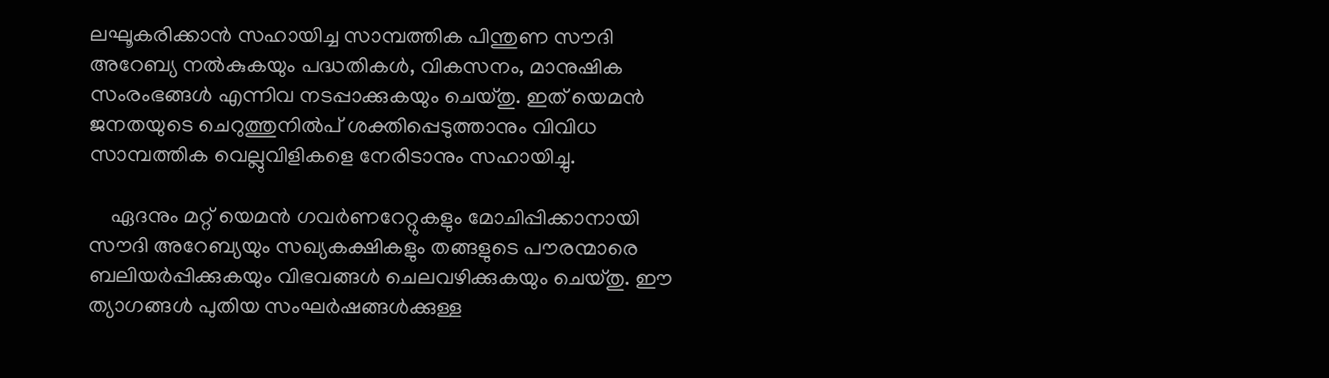ലഘൂകരിക്കാൻ സഹായിച്ച സാമ്പത്തിക പിന്തുണ സൗദി അറേബ്യ നൽകുകയും പദ്ധതികൾ, വികസനം, മാനുഷിക സംരംഭങ്ങൾ എന്നിവ നടപ്പാക്കുകയും ചെയ്തു. ഇത് യെമൻ ജനതയുടെ ചെറുത്തുനിൽപ് ശക്തിപ്പെടുത്താനും വിവിധ സാമ്പത്തിക വെല്ലുവിളികളെ നേരിടാനും സഹായിച്ചു.

    ഏദനും മറ്റ് യെമൻ ഗവർണറേറ്റുകളും മോചിപ്പിക്കാനായി സൗദി അറേബ്യയും സഖ്യകക്ഷികളും തങ്ങളുടെ പൗരന്മാരെ ബലിയർപ്പിക്കുകയും വിഭവങ്ങൾ ചെലവഴിക്കുകയും ചെയ്തു. ഈ ത്യാഗങ്ങൾ പുതിയ സംഘർഷങ്ങൾക്കുള്ള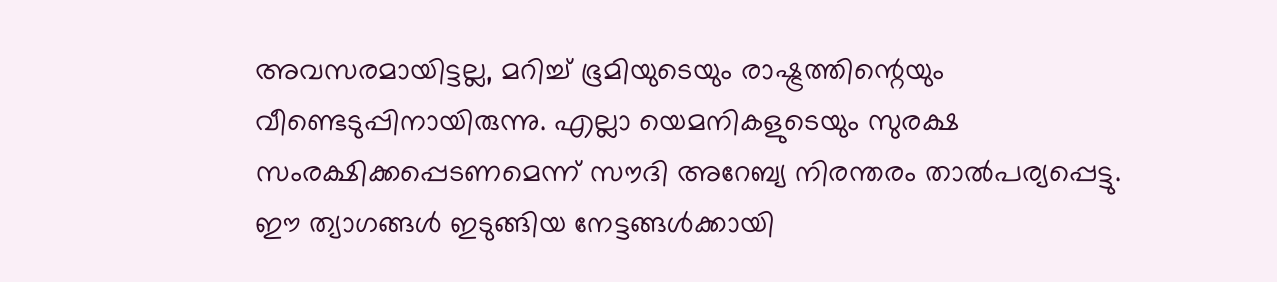അവസരമായിട്ടല്ല, മറിച്ച് ഭൂമിയുടെയും രാഷ്ട്രത്തിന്റെയും വീണ്ടെടുപ്പിനായിരുന്നു. എല്ലാ യെമനികളുടെയും സുരക്ഷ സംരക്ഷിക്കപ്പെടണമെന്ന് സൗദി അറേബ്യ നിരന്തരം താൽപര്യപ്പെട്ടു. ഈ ത്യാഗങ്ങൾ ഇടുങ്ങിയ നേട്ടങ്ങൾക്കായി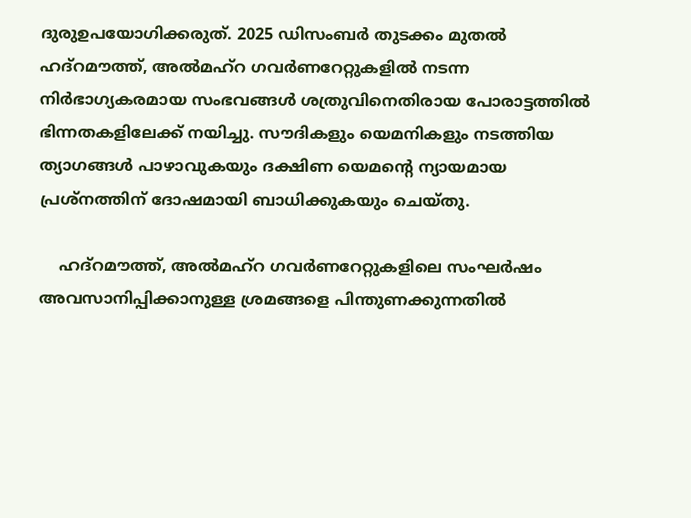ദുരുഉപയോഗിക്കരുത്. 2025 ഡിസംബർ തുടക്കം മുതൽ ഹദ്‌റമൗത്ത്, അൽമഹ്‌റ ഗവർണറേറ്റുകളിൽ നടന്ന നിർഭാഗ്യകരമായ സംഭവങ്ങൾ ശത്രുവിനെതിരായ പോരാട്ടത്തിൽ ഭിന്നതകളിലേക്ക് നയിച്ചു. സൗദികളും യെമനികളും നടത്തിയ ത്യാഗങ്ങൾ പാഴാവുകയും ദക്ഷിണ യെമന്റെ ന്യായമായ പ്രശ്‌നത്തിന് ദോഷമായി ബാധിക്കുകയും ചെയ്തു.

    ഹദ്‌റമൗത്ത്, അൽമഹ്‌റ ഗവർണറേറ്റുകളിലെ സംഘർഷം അവസാനിപ്പിക്കാനുള്ള ശ്രമങ്ങളെ പിന്തുണക്കുന്നതിൽ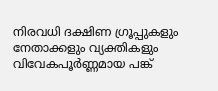നിരവധി ദക്ഷിണ ഗ്രൂപ്പുകളും നേതാക്കളും വ്യക്തികളും വിവേകപൂർണ്ണമായ പങ്ക്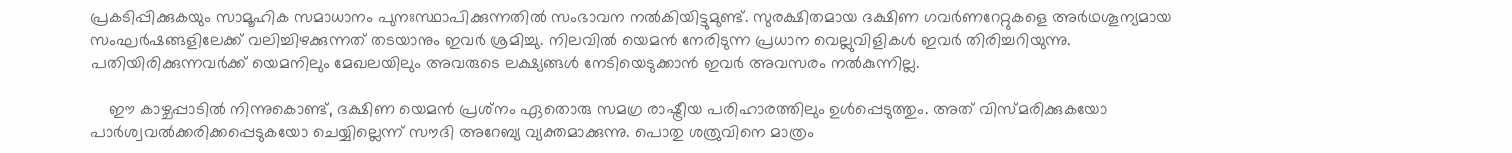പ്രകടിപ്പിക്കുകയും സാമൂഹിക സമാധാനം പുനഃസ്ഥാപിക്കുന്നതിൽ സംഭാവന നൽകിയിട്ടുമുണ്ട്. സുരക്ഷിതമായ ദക്ഷിണ ഗവർണറേറ്റുകളെ അർഥശൂന്യമായ സംഘർഷങ്ങളിലേക്ക് വലിച്ചിഴക്കുന്നത് തടയാനും ഇവർ ശ്രമിച്ചു. നിലവിൽ യെമൻ നേരിടുന്ന പ്രധാന വെല്ലുവിളികൾ ഇവർ തിരിച്ചറിയുന്നു. പതിയിരിക്കുന്നവർക്ക് യെമനിലും മേഖലയിലും അവരുടെ ലക്ഷ്യങ്ങൾ നേടിയെടുക്കാൻ ഇവർ അവസരം നൽകുന്നില്ല.

    ഈ കാഴ്ചപ്പാടിൽ നിന്നുകൊണ്ട്, ദക്ഷിണ യെമൻ പ്രശ്‌നം ഏതൊരു സമഗ്ര രാഷ്ട്രീയ പരിഹാരത്തിലും ഉൾപ്പെടുത്തും. അത് വിസ്മരിക്കുകയോ പാർശ്വവൽക്കരിക്കപ്പെടുകയോ ചെയ്യില്ലെന്ന് സൗദി അറേബ്യ വ്യക്തമാക്കുന്നു. പൊതു ശത്രുവിനെ മാത്രം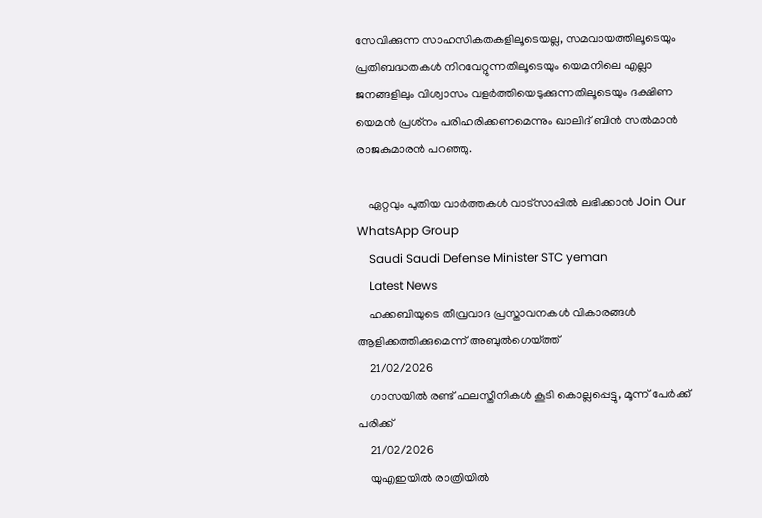സേവിക്കുന്ന സാഹസികതകളിലൂടെയല്ല, സമവായത്തിലൂടെയും പ്രതിബദ്ധതകൾ നിറവേറ്റുന്നതിലൂടെയും യെമനിലെ എല്ലാ ജനങ്ങളിലും വിശ്വാസം വളർത്തിയെടുക്കുന്നതിലൂടെയും ദക്ഷിണ യെമൻ പ്രശ്‌നം പരിഹരിക്കണമെന്നും ഖാലിദ് ബിൻ സൽമാൻ രാജകുമാരൻ പറഞ്ഞു.

    ഏറ്റവും പുതിയ വാർത്തകൾ വാട്സാപ്പിൽ ലഭിക്കാൻ Join Our WhatsApp Group
    Saudi Saudi Defense Minister STC yeman
    Latest News
    ഹക്കബിയുടെ തീവ്രവാദ പ്രസ്താവനകള്‍ വികാരങ്ങള്‍ ആളിക്കത്തിക്കുമെന്ന് അബുല്‍ഗെയ്ത്ത്
    21/02/2026
    ഗാസയില്‍ രണ്ട് ഫലസ്തീനികള്‍ കൂടി കൊല്ലപ്പെട്ടു, മൂന്ന് പേര്‍ക്ക് പരിക്ക്
    21/02/2026
    യുഎഇയിൽ രാത്രിയിൽ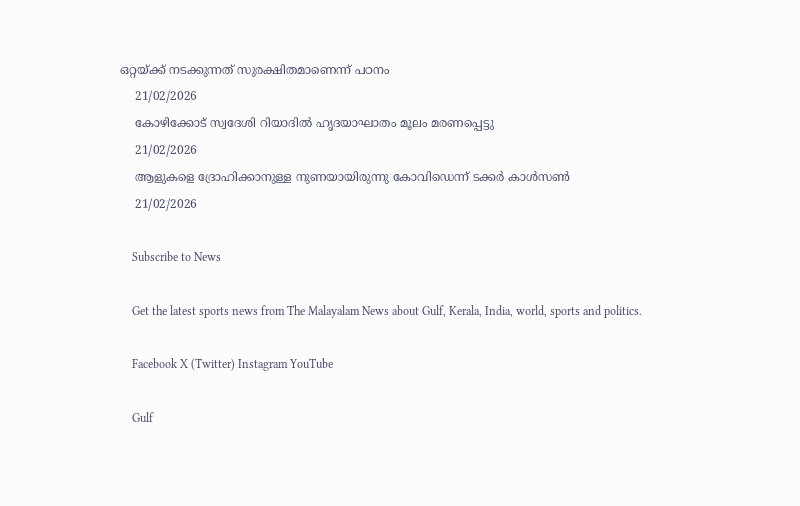ഒറ്റയ്ക്ക് നടക്കുന്നത് സുരക്ഷിതമാണെന്ന് പഠനം
    21/02/2026
    കോഴിക്കോട് സ്വദേശി റിയാദിൽ ഹൃദയാഘാതം മൂലം മരണപ്പെട്ടു
    21/02/2026
    ആളുകളെ ദ്രോഹിക്കാനുള്ള നുണയായിരുന്നു കോവിഡെന്ന് ടക്കര്‍ കാള്‍സണ്‍
    21/02/2026

    Subscribe to News

    Get the latest sports news from The Malayalam News about Gulf, Kerala, India, world, sports and politics.

    Facebook X (Twitter) Instagram YouTube

    Gulf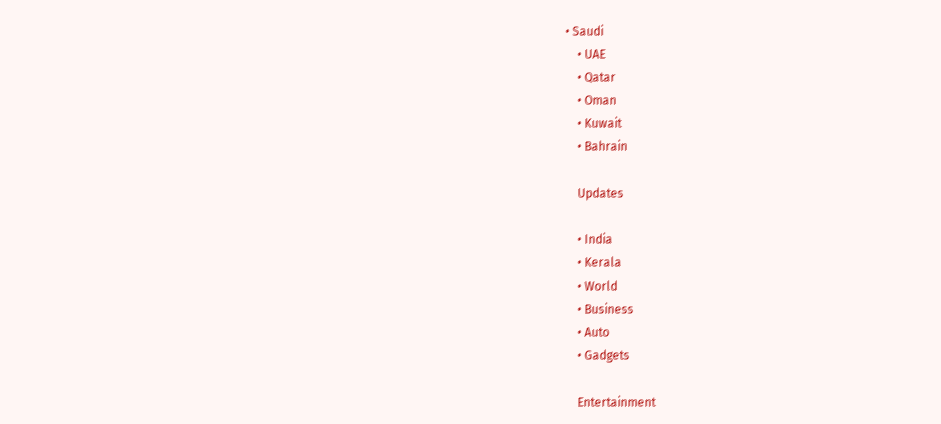• Saudi
    • UAE
    • Qatar
    • Oman
    • Kuwait
    • Bahrain

    Updates

    • India
    • Kerala
    • World
    • Business
    • Auto
    • Gadgets

    Entertainment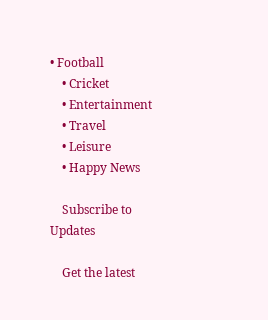• Football
    • Cricket
    • Entertainment
    • Travel
    • Leisure
    • Happy News

    Subscribe to Updates

    Get the latest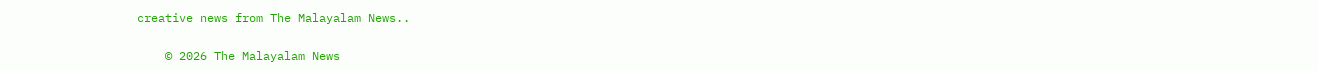creative news from The Malayalam News..

    © 2026 The Malayalam News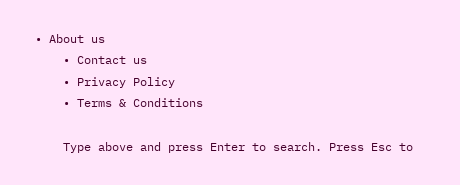• About us
    • Contact us
    • Privacy Policy
    • Terms & Conditions

    Type above and press Enter to search. Press Esc to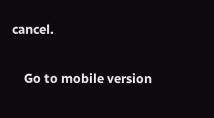cancel.

    Go to mobile version